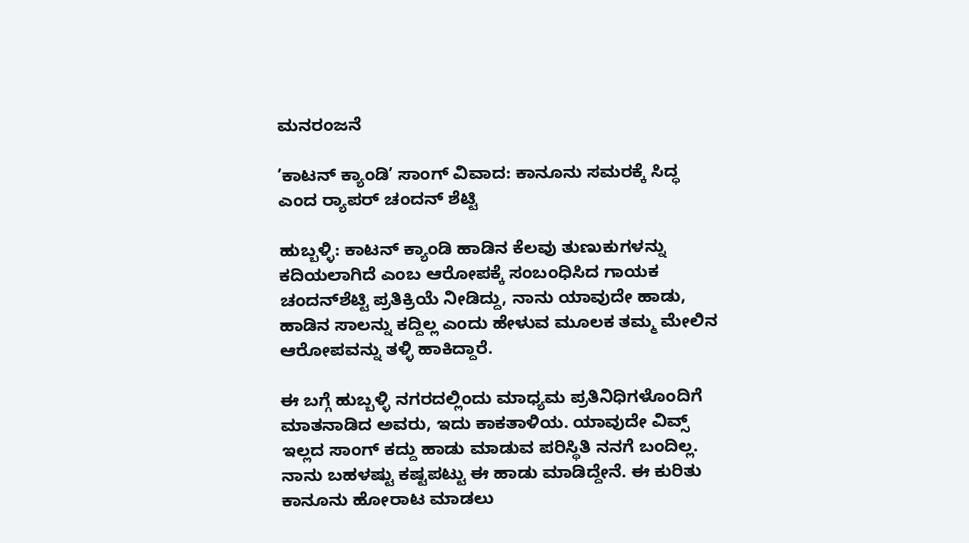ಮನರಂಜನೆ

ʼಕಾಟನ್‌ ಕ್ಯಾಂಡಿʼ ಸಾಂಗ್‌ ವಿವಾದ: ಕಾನೂನು ಸಮರಕ್ಕೆ ಸಿದ್ಧ ಎಂದ ರ‍್ಯಾಪರ್ ಚಂದನ್‌ ಶೆಟ್ಟಿ

ಹುಬ್ಬಳ್ಳಿ: ಕಾಟನ್‌ ಕ್ಯಾಂಡಿ ಹಾಡಿನ ಕೆಲವು ತುಣುಕುಗಳನ್ನು ಕದಿಯಲಾಗಿದೆ ಎಂಬ ಆರೋಪಕ್ಕೆ ಸಂಬಂಧಿಸಿದ ಗಾಯಕ ಚಂದನ್‌ಶೆಟ್ಟಿ ಪ್ರತಿಕ್ರಿಯೆ ನೀಡಿದ್ದು, ನಾನು ಯಾವುದೇ ಹಾಡು, ಹಾಡಿನ ಸಾಲನ್ನು ಕದ್ದಿಲ್ಲ ಎಂದು ಹೇಳುವ ಮೂಲಕ ತಮ್ಮ ಮೇಲಿನ ಆರೋಪವನ್ನು ತಳ್ಳಿ ಹಾಕಿದ್ದಾರೆ.

ಈ ಬಗ್ಗೆ ಹುಬ್ಬಳ್ಳಿ ನಗರದಲ್ಲಿಂದು ಮಾಧ್ಯಮ ಪ್ರತಿನಿಧಿಗಳೊಂದಿಗೆ ಮಾತನಾಡಿದ ಅವರು, ಇದು ಕಾಕತಾಳಿಯ. ಯಾವುದೇ ವಿವ್ಸ್‌ ಇಲ್ಲದ ಸಾಂಗ್‌ ಕದ್ದು ಹಾಡು ಮಾಡುವ ಪರಿಸ್ಥಿತಿ ನನಗೆ ಬಂದಿಲ್ಲ. ನಾನು ಬಹಳಷ್ಟು ಕಷ್ಟಪಟ್ಟು ಈ ಹಾಡು ಮಾಡಿದ್ದೇನೆ. ಈ ಕುರಿತು ಕಾನೂನು ಹೋರಾಟ ಮಾಡಲು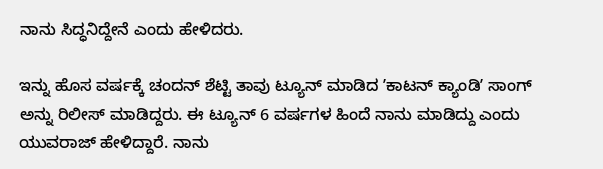ನಾನು ಸಿದ್ಧನಿದ್ದೇನೆ ಎಂದು ಹೇಳಿದರು.

ಇನ್ನು ಹೊಸ ವರ್ಷಕ್ಕೆ ಚಂದನ್‌ ಶೆಟ್ಟಿ ತಾವು ಟ್ಯೂನ್‌ ಮಾಡಿದ ʼಕಾಟನ್‌ ಕ್ಯಾಂಡಿʼ ಸಾಂಗ್‌ ಅನ್ನು ರಿಲೀಸ್‌ ಮಾಡಿದ್ದರು. ಈ ಟ್ಯೂನ್‌ 6 ವರ್ಷಗಳ ಹಿಂದೆ ನಾನು ಮಾಡಿದ್ದು ಎಂದು ಯುವರಾಜ್‌ ಹೇಳಿದ್ದಾರೆ. ನಾನು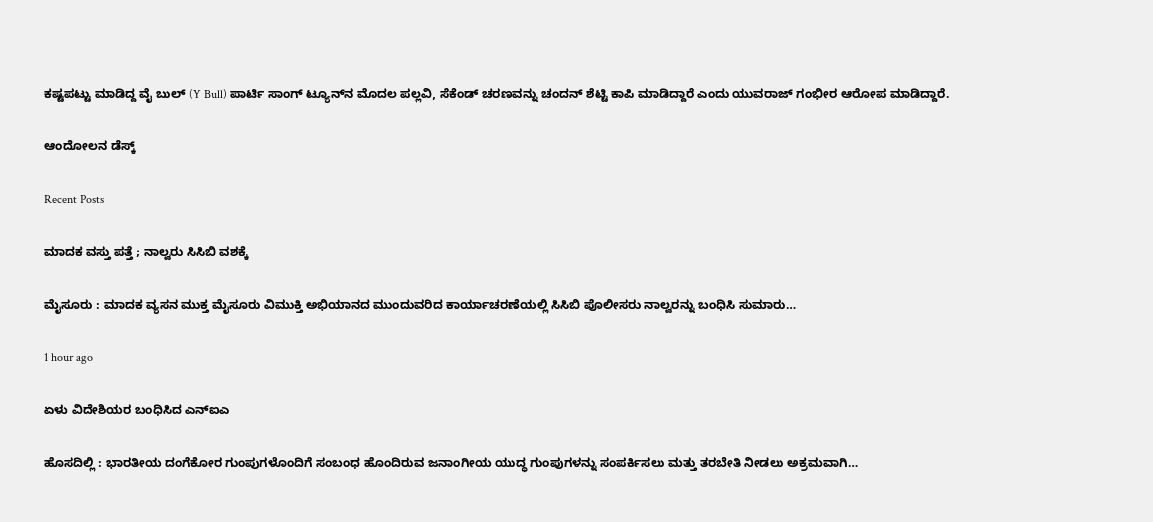ಕಷ್ಟಪಟ್ಟು ಮಾಡಿದ್ದ ವೈ ಬುಲ್‌ (Y Bull) ಪಾರ್ಟಿ ಸಾಂಗ್‌ ಟ್ಯೂನ್‌ನ ಮೊದಲ ಪಲ್ಲವಿ, ಸೆಕೆಂಡ್‌ ಚರಣವನ್ನು ಚಂದನ್‌ ಶೆಟ್ಟಿ ಕಾಪಿ ಮಾಡಿದ್ದಾರೆ ಎಂದು ಯುವರಾಜ್‌ ಗಂಭೀರ ಆರೋಪ ಮಾಡಿದ್ದಾರೆ.

ಆಂದೋಲನ ಡೆಸ್ಕ್

Recent Posts

ಮಾದಕ ವಸ್ತು ಪತ್ತೆ ; ನಾಲ್ವರು ಸಿಸಿಬಿ ವಶಕ್ಕೆ

ಮೈಸೂರು : ಮಾದಕ ವ್ಯಸನ ಮುಕ್ತ ಮೈಸೂರು ವಿಮುಕ್ತಿ ಅಭಿಯಾನದ ಮುಂದುವರಿದ ಕಾರ್ಯಾಚರಣೆಯಲ್ಲಿ ಸಿಸಿಬಿ ಪೊಲೀಸರು ನಾಲ್ವರನ್ನು ಬಂಧಿಸಿ ಸುಮಾರು…

1 hour ago

ಏಳು ವಿದೇಶಿಯರ ಬಂಧಿಸಿದ ಎನ್‌ಐಎ

ಹೊಸದಿಲ್ಲಿ : ಭಾರತೀಯ ದಂಗೆಕೋರ ಗುಂಪುಗಳೊಂದಿಗೆ ಸಂಬಂಧ ಹೊಂದಿರುವ ಜನಾಂಗೀಯ ಯುದ್ಧ ಗುಂಪುಗಳನ್ನು ಸಂಪರ್ಕಿಸಲು ಮತ್ತು ತರಬೇತಿ ನೀಡಲು ಅಕ್ರಮವಾಗಿ…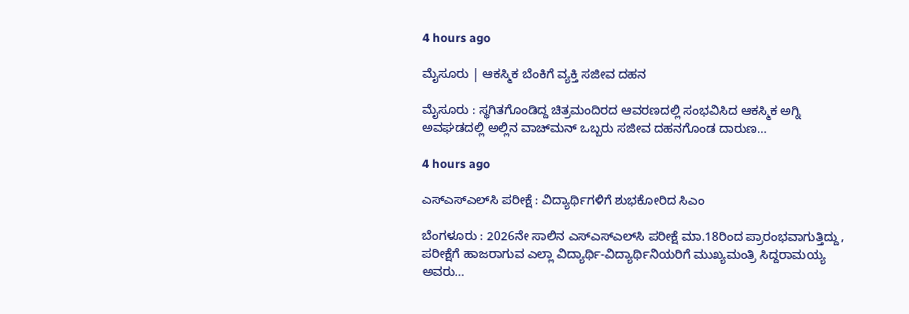4 hours ago

ಮೈಸೂರು | ಆಕಸ್ಮಿಕ ಬೆಂಕಿಗೆ ವ್ಯಕ್ತಿ ಸಜೀವ ದಹನ

ಮೈಸೂರು : ಸ್ಥಗಿತಗೊಂಡಿದ್ದ ಚಿತ್ರಮಂದಿರದ ಆವರಣದಲ್ಲಿ ಸಂಭವಿಸಿದ ಆಕಸ್ಮಿಕ ಅಗ್ನಿ ಅವಘಡದಲ್ಲಿ ಅಲ್ಲಿನ ವಾಚ್‌ಮನ್ ಒಬ್ಬರು ಸಜೀವ ದಹನಗೊಂಡ ದಾರುಣ…

4 hours ago

ಎಸ್‌ಎಸ್‌ಎಲ್‌ಸಿ ಪರೀಕ್ಷೆ : ವಿದ್ಯಾರ್ಥಿಗಳಿಗೆ ಶುಭಕೋರಿದ ಸಿಎಂ

ಬೆಂಗಳೂರು : 2026ನೇ ಸಾಲಿನ ಎಸ್‌ಎಸ್‌ಎಲ್‌ಸಿ ಪರೀಕ್ಷೆ ಮಾ.18ರಿಂದ ಪ್ರಾರಂಭವಾಗುತ್ತಿದ್ದು, ಪರೀಕ್ಷೆಗೆ ಹಾಜರಾಗುವ ಎಲ್ಲಾ ವಿದ್ಯಾರ್ಥಿ-ವಿದ್ಯಾರ್ಥಿನಿಯರಿಗೆ ಮುಖ್ಯಮಂತ್ರಿ ಸಿದ್ದರಾಮಯ್ಯ ಅವರು…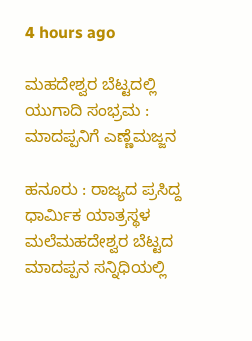4 hours ago

ಮಹದೇಶ್ವರ ಬೆಟ್ಟದಲ್ಲಿ ಯುಗಾದಿ ಸಂಭ್ರಮ : ಮಾದಪ್ಪನಿಗೆ ಎಣ್ಣೆಮಜ್ಜನ

ಹನೂರು : ರಾಜ್ಯದ ಪ್ರಸಿದ್ದ ಧಾರ್ಮಿಕ ಯಾತ್ರಸ್ಥಳ ಮಲೆಮಹದೇಶ್ವರ ಬೆಟ್ಟದ ಮಾದಪ್ಪನ ಸನ್ನಿಧಿಯಲ್ಲಿ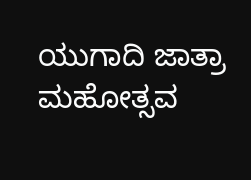ಯುಗಾದಿ ಜಾತ್ರಾ ಮಹೋತ್ಸವ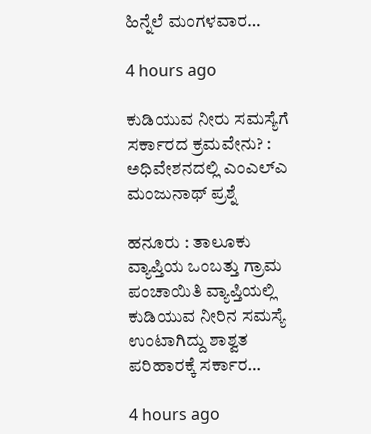ಹಿನ್ನೆಲೆ ಮಂಗಳವಾರ…

4 hours ago

ಕುಡಿಯುವ ನೀರು ಸಮಸ್ಯೆಗೆ ಸರ್ಕಾರದ ಕ್ರಮವೇನು? : ಅಧಿವೇಶನದಲ್ಲಿ ಎಂಎಲ್‌ಎ ಮಂಜುನಾಥ್‌ ಪ್ರಶ್ನೆ

ಹನೂರು : ತಾಲೂಕು ವ್ಯಾಪ್ತಿಯ ಒಂಬತ್ತು ಗ್ರಾಮ ಪಂಚಾಯಿತಿ ವ್ಯಾಪ್ತಿಯಲ್ಲಿ ಕುಡಿಯುವ ನೀರಿನ ಸಮಸ್ಯೆ ಉಂಟಾಗಿದ್ದು ಶಾಶ್ವತ ಪರಿಹಾರಕ್ಕೆ ಸರ್ಕಾರ…

4 hours ago